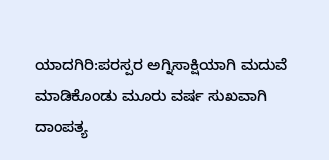ಯಾದಗಿರಿ:ಪರಸ್ಪರ ಅಗ್ನಿಸಾಕ್ಷಿಯಾಗಿ ಮದುವೆ ಮಾಡಿಕೊಂಡು ಮೂರು ವರ್ಷ ಸುಖವಾಗಿ ದಾಂಪತ್ಯ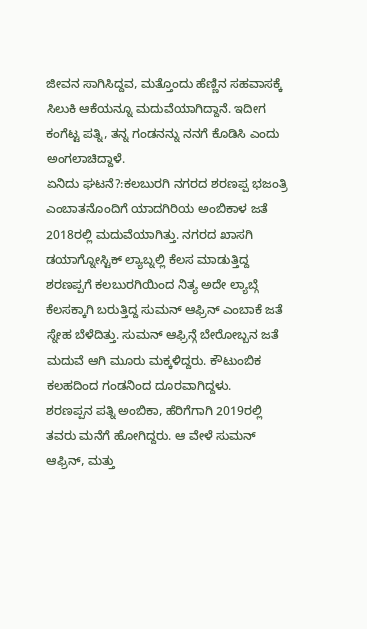ಜೀವನ ಸಾಗಿಸಿದ್ದವ, ಮತ್ತೊಂದು ಹೆಣ್ಣಿನ ಸಹವಾಸಕ್ಕೆ ಸಿಲುಕಿ ಆಕೆಯನ್ನೂ ಮದುವೆಯಾಗಿದ್ದಾನೆ. ಇದೀಗ ಕಂಗೆಟ್ಟ ಪತ್ನಿ, ತನ್ನ ಗಂಡನನ್ನು ನನಗೆ ಕೊಡಿಸಿ ಎಂದು ಅಂಗಲಾಚಿದ್ದಾಳೆ.
ಏನಿದು ಘಟನೆ?:ಕಲಬುರಗಿ ನಗರದ ಶರಣಪ್ಪ ಭಜಂತ್ರಿ ಎಂಬಾತನೊಂದಿಗೆ ಯಾದಗಿರಿಯ ಅಂಬಿಕಾಳ ಜತೆ 2018ರಲ್ಲಿ ಮದುವೆಯಾಗಿತ್ತು. ನಗರದ ಖಾಸಗಿ ಡಯಾಗ್ನೋಸ್ಟಿಕ್ ಲ್ಯಾಬ್ನಲ್ಲಿ ಕೆಲಸ ಮಾಡುತ್ತಿದ್ದ ಶರಣಪ್ಪಗೆ ಕಲಬುರಗಿಯಿಂದ ನಿತ್ಯ ಅದೇ ಲ್ಯಾಬ್ಗೆ ಕೆಲಸಕ್ಕಾಗಿ ಬರುತ್ತಿದ್ದ ಸುಮನ್ ಆಫ್ರಿನ್ ಎಂಬಾಕೆ ಜತೆ ಸ್ನೇಹ ಬೆಳೆದಿತ್ತು. ಸುಮನ್ ಆಫ್ರಿನ್ಗೆ ಬೇರೋಬ್ಬನ ಜತೆ ಮದುವೆ ಆಗಿ ಮೂರು ಮಕ್ಕಳಿದ್ದರು. ಕೌಟುಂಬಿಕ ಕಲಹದಿಂದ ಗಂಡನಿಂದ ದೂರವಾಗಿದ್ದಳು.
ಶರಣಪ್ಪನ ಪತ್ನಿ ಅಂಬಿಕಾ, ಹೆರಿಗೆಗಾಗಿ 2019ರಲ್ಲಿ ತವರು ಮನೆಗೆ ಹೋಗಿದ್ದರು. ಆ ವೇಳೆ ಸುಮನ್ ಆಫ್ರಿನ್, ಮತ್ತು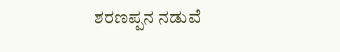ಶರಣಪ್ಪನ ನಡುವೆ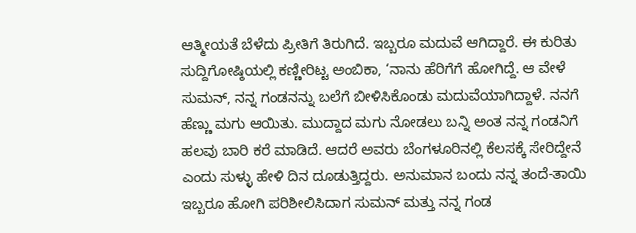ಆತ್ಮೀಯತೆ ಬೆಳೆದು ಪ್ರೀತಿಗೆ ತಿರುಗಿದೆ. ಇಬ್ಬರೂ ಮದುವೆ ಆಗಿದ್ದಾರೆ. ಈ ಕುರಿತು ಸುದ್ದಿಗೋಷ್ಠಿಯಲ್ಲಿ ಕಣ್ಣೀರಿಟ್ಟ ಅಂಬಿಕಾ, ‘ನಾನು ಹೆರಿಗೆಗೆ ಹೋಗಿದ್ದೆ. ಆ ವೇಳೆ ಸುಮನ್, ನನ್ನ ಗಂಡನನ್ನು ಬಲೆಗೆ ಬೀಳಿಸಿಕೊಂಡು ಮದುವೆಯಾಗಿದ್ದಾಳೆ. ನನಗೆ ಹೆಣ್ಣು ಮಗು ಆಯಿತು. ಮುದ್ದಾದ ಮಗು ನೋಡಲು ಬನ್ನಿ ಅಂತ ನನ್ನ ಗಂಡನಿಗೆ ಹಲವು ಬಾರಿ ಕರೆ ಮಾಡಿದೆ. ಆದರೆ ಅವರು ಬೆಂಗಳೂರಿನಲ್ಲಿ ಕೆಲಸಕ್ಕೆ ಸೇರಿದ್ದೇನೆ ಎಂದು ಸುಳ್ಳು ಹೇಳಿ ದಿನ ದೂಡುತ್ತಿದ್ದರು. ಅನುಮಾನ ಬಂದು ನನ್ನ ತಂದೆ-ತಾಯಿ ಇಬ್ಬರೂ ಹೋಗಿ ಪರಿಶೀಲಿಸಿದಾಗ ಸುಮನ್ ಮತ್ತು ನನ್ನ ಗಂಡ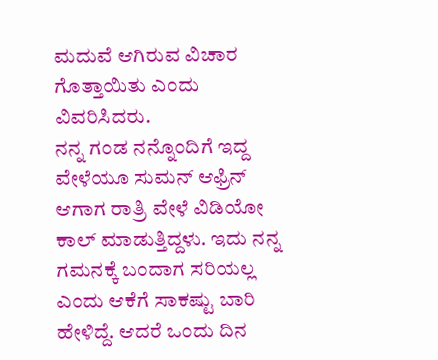ಮದುವೆ ಆಗಿರುವ ವಿಚಾರ ಗೊತ್ತಾಯಿತು ಎಂದು ವಿವರಿಸಿದರು.
ನನ್ನ ಗಂಡ ನನ್ನೊಂದಿಗೆ ಇದ್ದ ವೇಳೆಯೂ ಸುಮನ್ ಆಫ್ರಿನ್ ಆಗಾಗ ರಾತ್ರಿ ವೇಳೆ ವಿಡಿಯೋ ಕಾಲ್ ಮಾಡುತ್ತಿದ್ದಳು. ಇದು ನನ್ನ ಗಮನಕ್ಕೆ ಬಂದಾಗ ಸರಿಯಲ್ಲ ಎಂದು ಆಕೆಗೆ ಸಾಕಷ್ಟು ಬಾರಿ ಹೇಳಿದ್ದೆ. ಆದರೆ ಒಂದು ದಿನ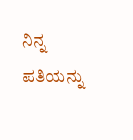ನಿನ್ನ ಪತಿಯನ್ನು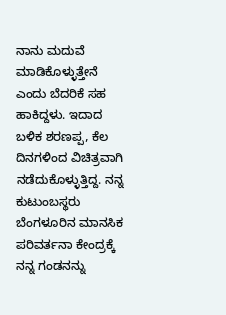ನಾನು ಮದುವೆ ಮಾಡಿಕೊಳ್ಳುತ್ತೇನೆ ಎಂದು ಬೆದರಿಕೆ ಸಹ ಹಾಕಿದ್ದಳು. ಇದಾದ ಬಳಿಕ ಶರಣಪ್ಪ, ಕೆಲ ದಿನಗಳಿಂದ ವಿಚಿತ್ರವಾಗಿ ನಡೆದುಕೊಳ್ಳುತ್ತಿದ್ದ. ನನ್ನ ಕುಟುಂಬಸ್ಥರು ಬೆಂಗಳೂರಿನ ಮಾನಸಿಕ ಪರಿವರ್ತನಾ ಕೇಂದ್ರಕ್ಕೆ ನನ್ನ ಗಂಡನನ್ನು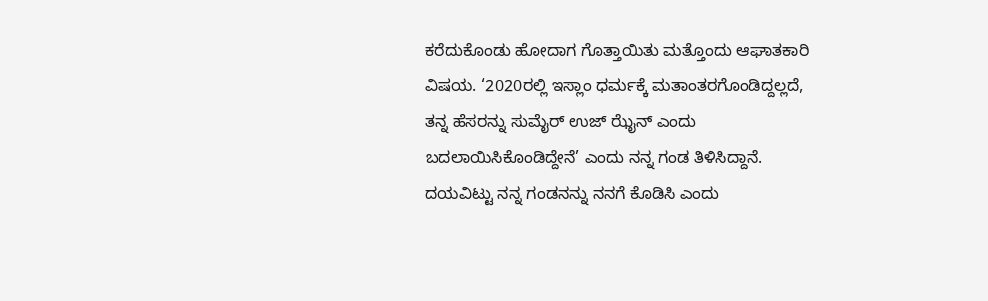ಕರೆದುಕೊಂಡು ಹೋದಾಗ ಗೊತ್ತಾಯಿತು ಮತ್ತೊಂದು ಆಘಾತಕಾರಿ ವಿಷಯ. ‘2020ರಲ್ಲಿ ಇಸ್ಲಾಂ ಧರ್ಮಕ್ಕೆ ಮತಾಂತರಗೊಂಡಿದ್ದಲ್ಲದೆ, ತನ್ನ ಹೆಸರನ್ನು ಸುಮೈರ್ ಉಜ್ ಝೈನ್ ಎಂದು ಬದಲಾಯಿಸಿಕೊಂಡಿದ್ದೇನೆ’ ಎಂದು ನನ್ನ ಗಂಡ ತಿಳಿಸಿದ್ದಾನೆ. ದಯವಿಟ್ಟು ನನ್ನ ಗಂಡನನ್ನು ನನಗೆ ಕೊಡಿಸಿ ಎಂದು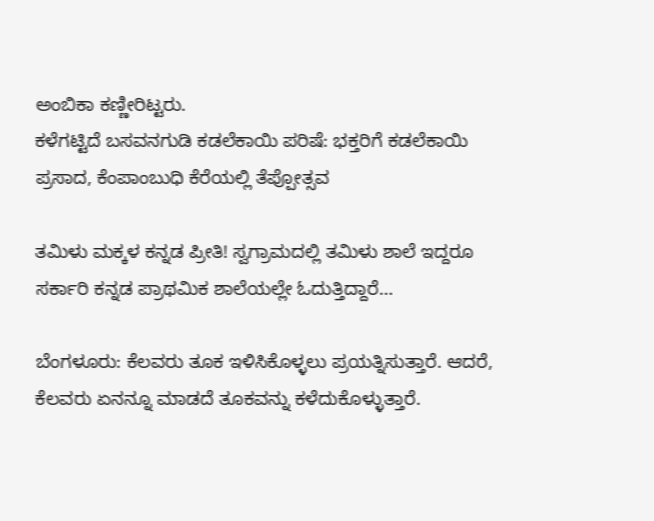ಅಂಬಿಕಾ ಕಣ್ಣೀರಿಟ್ಟರು.
ಕಳೆಗಟ್ಟಿದೆ ಬಸವನಗುಡಿ ಕಡಲೆಕಾಯಿ ಪರಿಷೆ: ಭಕ್ತರಿಗೆ ಕಡಲೆಕಾಯಿ ಪ್ರಸಾದ, ಕೆಂಪಾಂಬುಧಿ ಕೆರೆಯಲ್ಲಿ ತೆಪ್ಪೋತ್ಸವ

ತಮಿಳು ಮಕ್ಕಳ ಕನ್ನಡ ಪ್ರೀತಿ! ಸ್ವಗ್ರಾಮದಲ್ಲಿ ತಮಿಳು ಶಾಲೆ ಇದ್ದರೂ ಸರ್ಕಾರಿ ಕನ್ನಡ ಪ್ರಾಥಮಿಕ ಶಾಲೆಯಲ್ಲೇ ಓದುತ್ತಿದ್ದಾರೆ…

ಬೆಂಗಳೂರು: ಕೆಲವರು ತೂಕ ಇಳಿಸಿಕೊಳ್ಳಲು ಪ್ರಯತ್ನಿಸುತ್ತಾರೆ. ಆದರೆ, ಕೆಲವರು ಏನನ್ನೂ ಮಾಡದೆ ತೂಕವನ್ನು ಕಳೆದುಕೊಳ್ಳುತ್ತಾರೆ.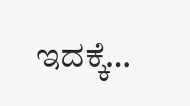ಇದಕ್ಕೆ…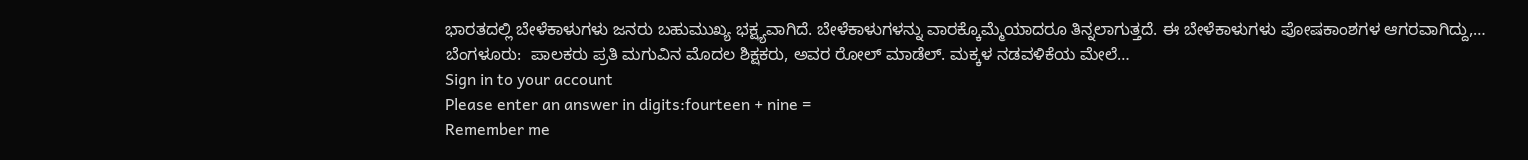ಭಾರತದಲ್ಲಿ ಬೇಳೆಕಾಳುಗಳು ಜನರು ಬಹುಮುಖ್ಯ ಭಕ್ಷ್ಯವಾಗಿದೆ. ಬೇಳೆಕಾಳುಗಳನ್ನು ವಾರಕ್ಕೊಮ್ಮೆಯಾದರೂ ತಿನ್ನಲಾಗುತ್ತದೆ. ಈ ಬೇಳೆಕಾಳುಗಳು ಪೋಷಕಾಂಶಗಳ ಆಗರವಾಗಿದ್ದು,…
ಬೆಂಗಳೂರು:  ಪಾಲಕರು ಪ್ರತಿ ಮಗುವಿನ ಮೊದಲ ಶಿಕ್ಷಕರು, ಅವರ ರೋಲ್ ಮಾಡೆಲ್. ಮಕ್ಕಳ ನಡವಳಿಕೆಯ ಮೇಲೆ…
Sign in to your account
Please enter an answer in digits:fourteen + nine =
Remember me